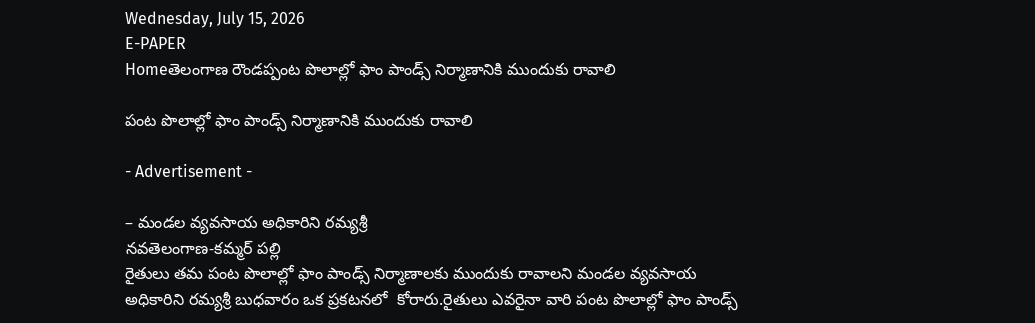Wednesday, July 15, 2026
E-PAPER
Homeతెలంగాణ రౌండప్పంట పొలాల్లో ఫాం పాండ్స్ నిర్మాణానికి ముందుకు రావాలి

పంట పొలాల్లో ఫాం పాండ్స్ నిర్మాణానికి ముందుకు రావాలి

- Advertisement -

– మండల వ్యవసాయ అధికారిని రమ్యశ్రీ
నవతెలంగాణ-కమ్మర్ పల్లి
రైతులు తమ పంట పొలాల్లో ఫాం పాండ్స్ నిర్మాణాలకు ముందుకు రావాలని మండల వ్యవసాయ అధికారిని రమ్యశ్రీ బుధవారం ఒక ప్రకటనలో  కోరారు.రైతులు ఎవరైనా వారి పంట పొలాల్లో ఫాం పాండ్స్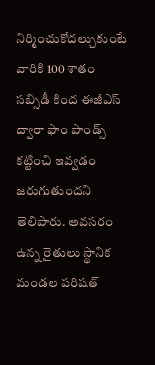నిర్మించుకోదల్చుకుంటే వారికి 100 శాతం సబ్సిడీ కింద ఈజీఎస్ ద్వారా ఫాం పాండ్స్ కట్టించి ఇవ్వడం జరుగుతుందని తెలిపారు. అవసరం ఉన్న రైతులు స్థానిక మండల పరిషత్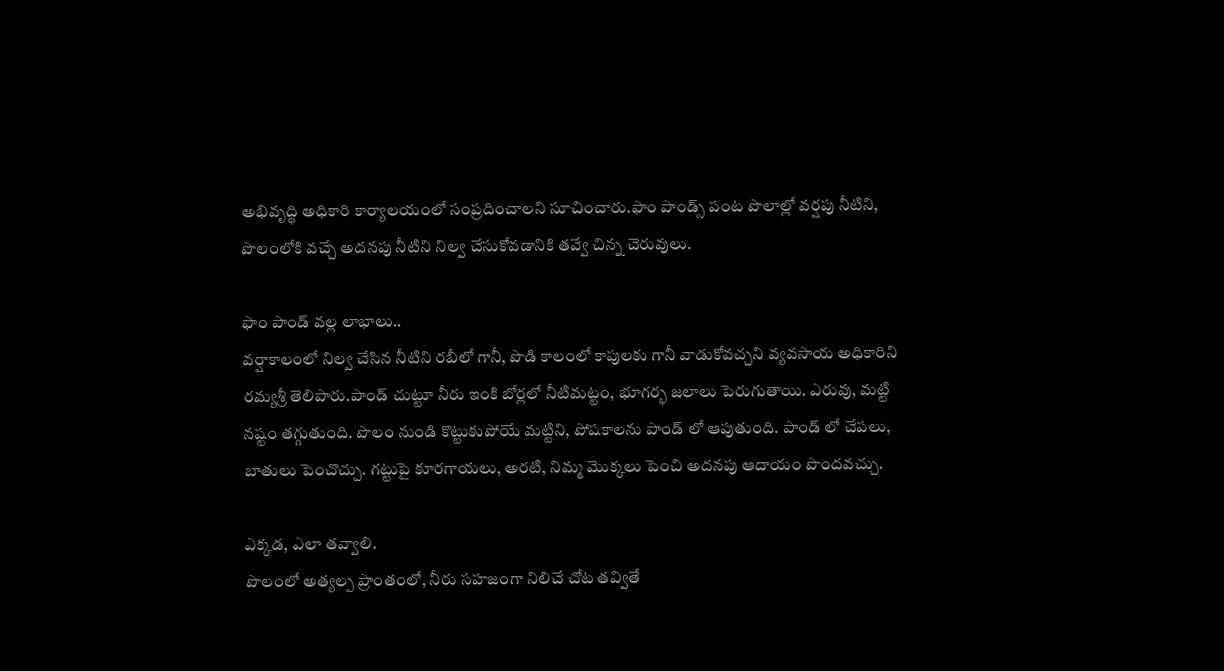అభివృద్ధి అధికారి కార్యాలయంలో సంప్రదించాలని సూచించారు.ఫాం పాండ్స్ పంట పొలాల్లో వర్షపు నీటిని, పొలంలోకి వచ్చే అదనపు నీటిని నిల్వ చేసుకోవడానికి తవ్వే చిన్న చెరువులు.

ఫాం పాండ్ వల్ల లాభాలు..
వర్షాకాలంలో నిల్వ చేసిన నీటిని రబీలో గానీ, పొడి కాలంలో కాపులకు గానీ వాడుకోవచ్చని వ్యవసాయ అధికారిని రమ్యశ్రీ తెలిపారు.పాండ్ చుట్టూ నీరు ఇంకి బోర్లలో నీటిమట్టం, భూగర్భ జలాలు పెరుగుతాయి. ఎరువు, మట్టి నష్టం తగ్గుతుంది. పొలం నుండి కొట్టుకుపోయే మట్టిని, పోషకాలను పాండ్ లో ఆపుతుంది. పాండ్ లో చేపలు, బాతులు పెంచొచ్చు. గట్టుపై కూరగాయలు, అరటి, నిమ్మ మొక్కలు పెంచి అదనపు ఆదాయం పొందవచ్చు.

ఎక్కడ, ఎలా తవ్వాలి.
పొలంలో అత్యల్ప ప్రాంతంలో, నీరు సహజంగా నిలిచే చోట తవ్వితే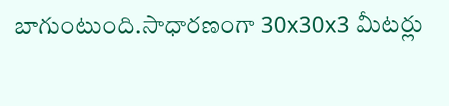బాగుంటుంది.సాధారణంగా 30x30x3 మీటర్లు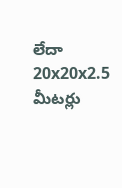లేదా 20x20x2.5 మీటర్లు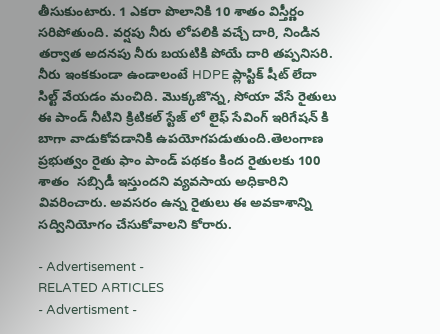తీసుకుంటారు. 1 ఎకరా పొలానికి 10 శాతం విస్తీర్ణం సరిపోతుంది. వర్షపు నీరు లోపలికి వచ్చే దారి, నిండిన తర్వాత అదనపు నీరు బయటికి పోయే దారి తప్పనిసరి. నీరు ఇంకకుండా ఉండాలంటే HDPE ప్లాస్టిక్ షీట్ లేదా సిల్ట్ వేయడం మంచిది. మొక్కజొన్న, సోయా వేసే రైతులు ఈ పాండ్ నీటిని క్రిటికల్ స్టేజ్ లో లైఫ్ సేవింగ్ ఇరిగేషన్ కి బాగా వాడుకోవడానికి ఉపయోగపడుతుంది.తెలంగాణ ప్రభుత్వం రైతు ఫాం పాండ్ పథకం కింద రైతులకు 100 శాతం  సబ్సిడీ ఇస్తుందని వ్యవసాయ అధికారిని వివరించారు. అవసరం ఉన్న రైతులు ఈ అవకాశాన్ని సద్వినియోగం చేసుకోవాలని కోరారు.

- Advertisement -
RELATED ARTICLES
- Advertisment -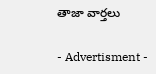తాజా వార్తలు

- Advertisment -